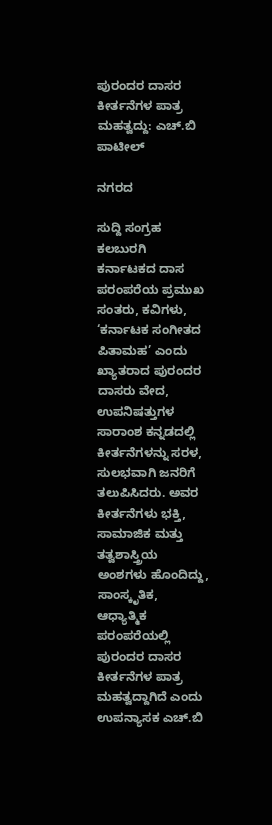ಪುರಂದರ ದಾಸರ ಕೀರ್ತನೆಗಳ ಪಾತ್ರ ಮಹತ್ವದ್ದು: ಎಚ್.ಬಿ ಪಾಟೀಲ್

ನಗರದ

ಸುದ್ದಿ ಸಂಗ್ರಹ ಕಲಬುರಗಿ
ಕರ್ನಾಟಕದ ದಾಸ ಪರಂಪರೆಯ ಪ್ರಮುಖ ಸಂತರು, ಕವಿಗಳು, ‘ಕರ್ನಾಟಕ ಸಂಗೀತದ ಪಿತಾಮಹ’ ಎಂದು ಖ್ಯಾತರಾದ ಪುರಂದರ ದಾಸರು ವೇದ, ಉಪನಿಷತ್ತುಗಳ ಸಾರಾಂಶ ಕನ್ನಡದಲ್ಲಿ ಕೀರ್ತನೆಗಳನ್ನು ಸರಳ, ಸುಲಭವಾಗಿ ಜನರಿಗೆ ತಲುಪಿಸಿದರು. ಅವರ ಕೀರ್ತನೆಗಳು ಭಕ್ತಿ, ಸಾಮಾಜಿಕ ಮತ್ತು ತತ್ವಶಾಸ್ತ್ರಿಯ ಅಂಶಗಳು ಹೊಂದಿದ್ದು, ಸಾಂಸ್ಕೃತಿಕ, ಆಧ್ಯಾತ್ಮಿಕ ಪರಂಪರೆಯಲ್ಲಿ ಪುರಂದರ ದಾಸರ ಕೀರ್ತನೆಗಳ ಪಾತ್ರ ಮಹತ್ವದ್ದಾಗಿದೆ ಎಂದು ಉಪನ್ಯಾಸಕ ಎಚ್.ಬಿ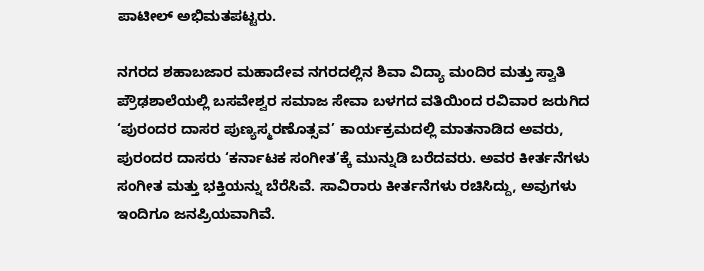ಪಾಟೀಲ್ ಅಭಿಮತಪಟ್ಟರು.

ನಗರದ ಶಹಾಬಜಾರ ಮಹಾದೇವ ನಗರದಲ್ಲಿನ ಶಿವಾ ವಿದ್ಯಾ ಮಂದಿರ ಮತ್ತು ಸ್ವಾತಿ ಪ್ರೌಢಶಾಲೆಯಲ್ಲಿ ಬಸವೇಶ್ವರ ಸಮಾಜ ಸೇವಾ ಬಳಗದ ವತಿಯಿಂದ ರವಿವಾರ ಜರುಗಿದ ‘ಪುರಂದರ ದಾಸರ ಪುಣ್ಯಸ್ಮರಣೊತ್ಸವ’ ಕಾರ್ಯಕ್ರಮದಲ್ಲಿ ಮಾತನಾಡಿದ ಅವರು, ಪುರಂದರ ದಾಸರು ‘ಕರ್ನಾಟಕ ಸಂಗೀತ’ಕ್ಕೆ ಮುನ್ನುಡಿ ಬರೆದವರು. ಅವರ ಕೀರ್ತನೆಗಳು ಸಂಗೀತ ಮತ್ತು ಭಕ್ತಿಯನ್ನು ಬೆರೆಸಿವೆ. ಸಾವಿರಾರು ಕೀರ್ತನೆಗಳು ರಚಿಸಿದ್ದು, ಅವುಗಳು ಇಂದಿಗೂ ಜನಪ್ರಿಯವಾಗಿವೆ.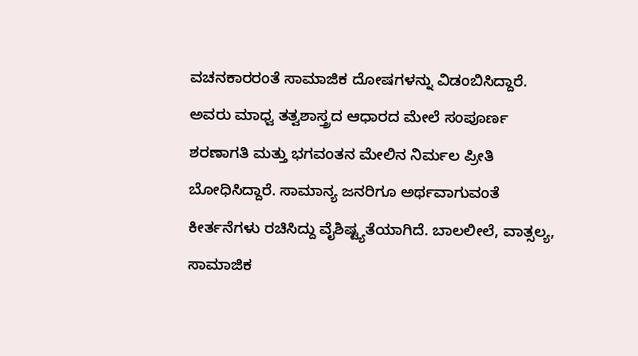ವಚನಕಾರರಂತೆ ಸಾಮಾಜಿಕ ದೋಷಗಳನ್ನು ವಿಡಂಬಿಸಿದ್ದಾರೆ. ಅವರು ಮಾಧ್ವ ತತ್ವಶಾಸ್ತ್ರದ ಆಧಾರದ ಮೇಲೆ ಸಂಪೂರ್ಣ ಶರಣಾಗತಿ ಮತ್ತು ಭಗವಂತನ ಮೇಲಿನ ನಿರ್ಮಲ ಪ್ರೀತಿ ಬೋಧಿಸಿದ್ದಾರೆ. ಸಾಮಾನ್ಯ ಜನರಿಗೂ ಅರ್ಥವಾಗುವಂತೆ ಕೀರ್ತನೆಗಳು ರಚಿಸಿದ್ದು ವೈಶಿಷ್ಟ್ಯತೆಯಾಗಿದೆ. ಬಾಲಲೀಲೆ, ವಾತ್ಸಲ್ಯ, ಸಾಮಾಜಿಕ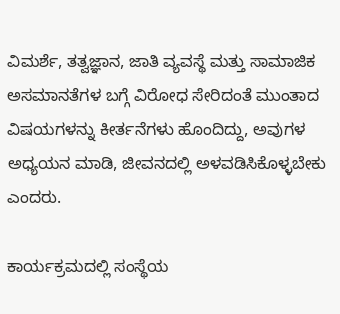ವಿಮರ್ಶೆ, ತತ್ವಜ್ಞಾನ, ಜಾತಿ ವ್ಯವಸ್ಥೆ ಮತ್ತು ಸಾಮಾಜಿಕ ಅಸಮಾನತೆಗಳ ಬಗ್ಗೆ ವಿರೋಧ ಸೇರಿದಂತೆ ಮುಂತಾದ ವಿಷಯಗಳನ್ನು ಕೀರ್ತನೆಗಳು ಹೊಂದಿದ್ದು, ಅವುಗಳ ಅಧ್ಯಯನ ಮಾಡಿ, ಜೀವನದಲ್ಲಿ ಅಳವಡಿಸಿಕೊಳ್ಳಬೇಕು ಎಂದರು.

ಕಾರ್ಯಕ್ರಮದಲ್ಲಿ ಸಂಸ್ಥೆಯ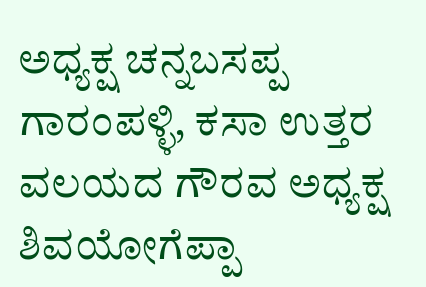ಅಧ್ಯಕ್ಷ ಚನ್ನಬಸಪ್ಪ ಗಾರಂಪಳ್ಳಿ, ಕಸಾ ಉತ್ತರ ವಲಯದ ಗೌರವ ಅಧ್ಯಕ್ಷ ಶಿವಯೋಗೆಪ್ಪಾ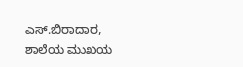ಎಸ್.ಬಿರಾದಾರ, ಶಾಲೆಯ ಮುಖಯ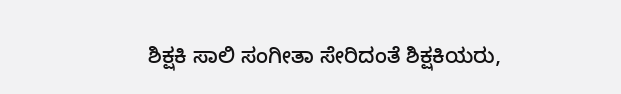ಶಿಕ್ಷಕಿ ಸಾಲಿ ಸಂಗೀತಾ ಸೇರಿದಂತೆ ಶಿಕ್ಷಕಿಯರು,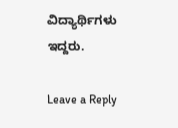ವಿದ್ಯಾರ್ಥಿಗಳು ಇದ್ದರು.

Leave a Reply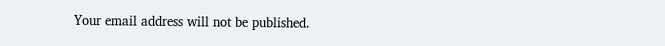Your email address will not be published.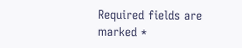Required fields are marked *